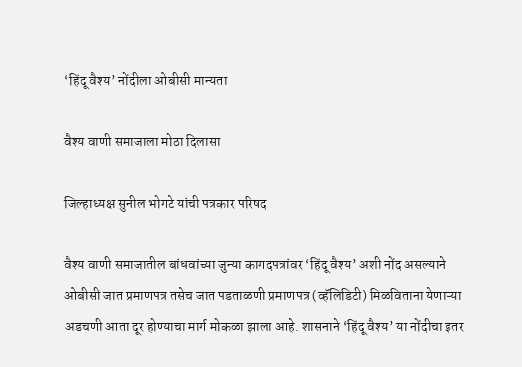‘हिंदू वैश्य’ नोंदीला ओबीसी मान्यता

वैश्य वाणी समाजाला मोठा दिलासा

जिल्हाध्यक्ष सुनील भोगटे यांची पत्रकार परिषद

वैश्य वाणी समाजातील बांधवांच्या जुन्या कागदपत्रांवर ‘हिंदू वैश्य’ अशी नोंद असल्याने ओबीसी जात प्रमाणपत्र तसेच जात पडताळणी प्रमाणपत्र (व्हॅलिडिटी) मिळविताना येणाऱ्या अडचणी आता दूर होण्याचा मार्ग मोकळा झाला आहे. शासनाने ‘हिंदू वैश्य’ या नोंदीचा इतर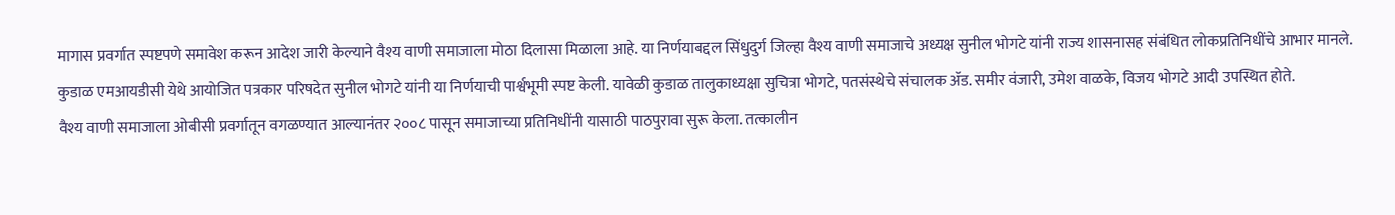मागास प्रवर्गात स्पष्टपणे समावेश करून आदेश जारी केल्याने वैश्य वाणी समाजाला मोठा दिलासा मिळाला आहे. या निर्णयाबद्दल सिंधुदुर्ग जिल्हा वैश्य वाणी समाजाचे अध्यक्ष सुनील भोगटे यांनी राज्य शासनासह संबंधित लोकप्रतिनिधींचे आभार मानले.
कुडाळ एमआयडीसी येथे आयोजित पत्रकार परिषदेत सुनील भोगटे यांनी या निर्णयाची पार्श्वभूमी स्पष्ट केली. यावेळी कुडाळ तालुकाध्यक्षा सुचित्रा भोगटे, पतसंस्थेचे संचालक ॲड. समीर वंजारी, उमेश वाळके, विजय भोगटे आदी उपस्थित होते.
वैश्य वाणी समाजाला ओबीसी प्रवर्गातून वगळण्यात आल्यानंतर २००८ पासून समाजाच्या प्रतिनिधींनी यासाठी पाठपुरावा सुरू केला. तत्कालीन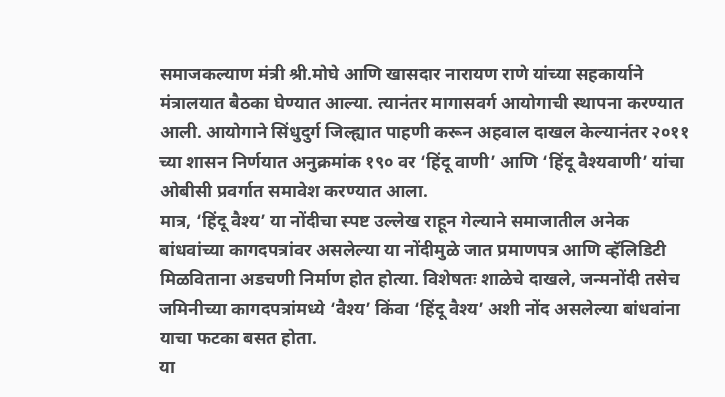समाजकल्याण मंत्री श्री.मोघे आणि खासदार नारायण राणे यांच्या सहकार्याने मंत्रालयात बैठका घेण्यात आल्या. त्यानंतर मागासवर्ग आयोगाची स्थापना करण्यात आली. आयोगाने सिंधुदुर्ग जिल्ह्यात पाहणी करून अहवाल दाखल केल्यानंतर २०११ च्या शासन निर्णयात अनुक्रमांक १९० वर ‘हिंदू वाणी’ आणि ‘हिंदू वैश्यवाणी’ यांचा ओबीसी प्रवर्गात समावेश करण्यात आला.
मात्र, ‘हिंदू वैश्य’ या नोंदीचा स्पष्ट उल्लेख राहून गेल्याने समाजातील अनेक बांधवांच्या कागदपत्रांवर असलेल्या या नोंदीमुळे जात प्रमाणपत्र आणि व्हॅलिडिटी मिळविताना अडचणी निर्माण होत होत्या. विशेषतः शाळेचे दाखले, जन्मनोंदी तसेच जमिनीच्या कागदपत्रांमध्ये ‘वैश्य’ किंवा ‘हिंदू वैश्य’ अशी नोंद असलेल्या बांधवांना याचा फटका बसत होता.
या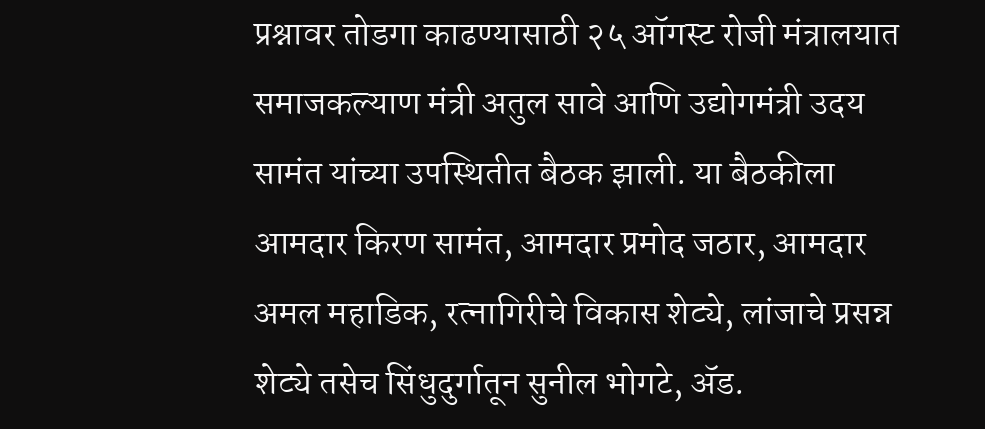प्रश्नावर तोडगा काढण्यासाठी २५ ऑगस्ट रोजी मंत्रालयात समाजकल्याण मंत्री अतुल सावे आणि उद्योगमंत्री उदय सामंत यांच्या उपस्थितीत बैठक झाली. या बैठकीला आमदार किरण सामंत, आमदार प्रमोद जठार, आमदार अमल महाडिक, रत्नागिरीचे विकास शेट्ये, लांजाचे प्रसन्न शेट्ये तसेच सिंधुदुर्गातून सुनील भोगटे, ॲड.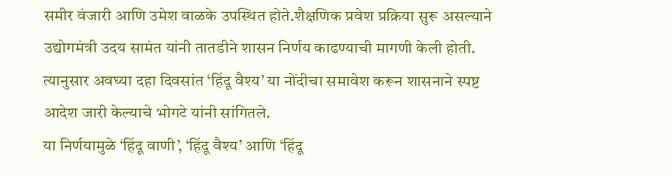समीर वंजारी आणि उमेश वाळके उपस्थित होते.शैक्षणिक प्रवेश प्रक्रिया सुरू असल्याने उद्योगमंत्री उदय सामंत यांनी तातडीने शासन निर्णय काढण्याची मागणी केली होती. त्यानुसार अवघ्या दहा दिवसांत ‘हिंदू वैश्य’ या नोंदीचा समावेश करून शासनाने स्पष्ट आदेश जारी केल्याचे भोगटे यांनी सांगितले.
या निर्णयामुळे ‘हिंदू वाणी’, ‘हिंदू वैश्य’ आणि ‘हिंदू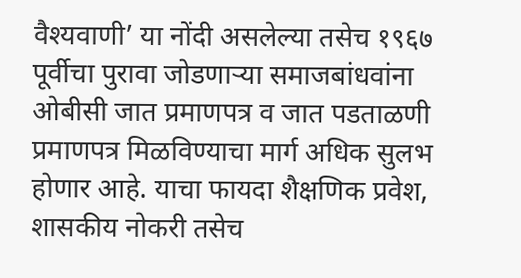वैश्यवाणी’ या नोंदी असलेल्या तसेच १९६७ पूर्वीचा पुरावा जोडणाऱ्या समाजबांधवांना ओबीसी जात प्रमाणपत्र व जात पडताळणी प्रमाणपत्र मिळविण्याचा मार्ग अधिक सुलभ होणार आहे. याचा फायदा शैक्षणिक प्रवेश, शासकीय नोकरी तसेच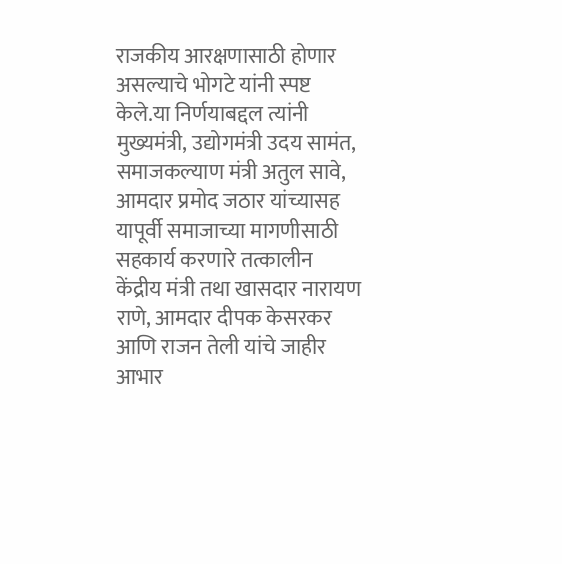राजकीय आरक्षणासाठी होणार असल्याचे भोगटे यांनी स्पष्ट केले.या निर्णयाबद्दल त्यांनी मुख्यमंत्री, उद्योगमंत्री उदय सामंत, समाजकल्याण मंत्री अतुल सावे, आमदार प्रमोद जठार यांच्यासह यापूर्वी समाजाच्या मागणीसाठी सहकार्य करणारे तत्कालीन केंद्रीय मंत्री तथा खासदार नारायण राणे, आमदार दीपक केसरकर आणि राजन तेली यांचे जाहीर आभार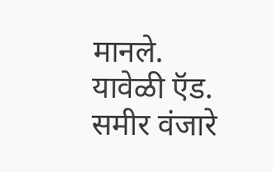मानले. यावेळी ऍड. समीर वंजारे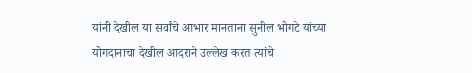यांनी देखील या सर्वांचे आभार मानताना सुनील भोगटे यांच्या योगदानाचा देखील आदराने उल्लेख करत त्यांचे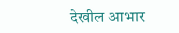देखील आभार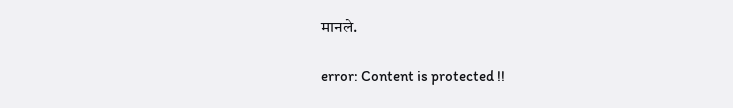मानले.

error: Content is protected !!